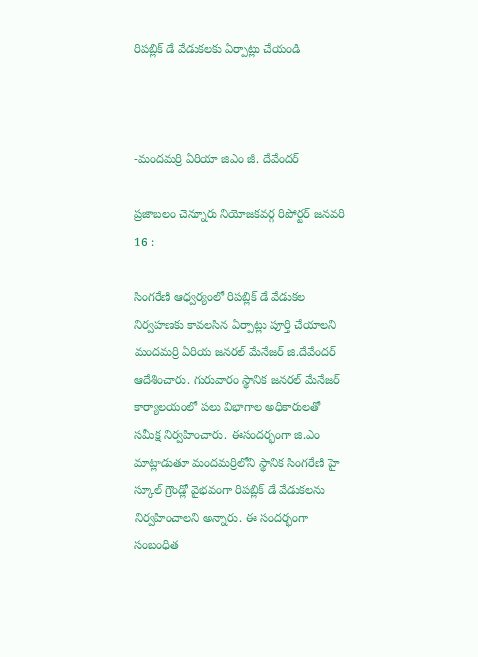రిపబ్లిక్ డే వేడుకలకు ఏర్పాట్లు చేయండి



-మందమర్రి ఏరియా జిఎం జీ. దేవేందర్

ప్రజాబలం చెన్నూరు నియోజకవర్గ రిపోర్టర్ జనవరి 16 :

సింగరేణి ఆధ్వర్యంలో రిపబ్లిక్ డే వేడుకల నిర్వహణకు కావలసిన ఏర్పాట్లు పూర్తి చేయాలని మందమర్రి ఏరియ జనరల్ మేనేజర్ జి.దేవేందర్ ఆదేశించారు. గురువారం స్థానిక జనరల్ మేనేజర్ కార్యాలయంలో పలు విభాగాల అధికారులతో సమీక్ష నిర్వహించారు. ఈసందర్భంగా జి.ఎం మాట్లాడుతూ మందమర్రిలోని స్థానిక సింగరేణి హై స్కూల్ గ్రౌండ్లో వైభవంగా రిపబ్లిక్ డే వేడుకలను నిర్వహించాలని అన్నారు. ఈ సందర్భంగా సంబంధిత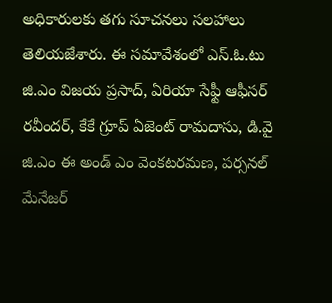అధికారులకు తగు సూచనలు సలహాలు తెలియజేశారు. ఈ సమావేశంలో ఎస్.ఓ.టు జి.ఎం విజయ ప్రసాద్, ఏరియా సేఫ్టీ ఆఫీసర్ రవీందర్, కేకే గ్రూప్ ఏజెంట్ రామదాసు, డి.వై జి.ఎం ఈ అండ్ ఎం వెంకటరమణ, పర్సనల్ మేనేజర్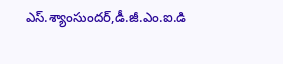ఎస్.శ్యాంసుందర్,డీ.జీ.ఎం.ఐ.డి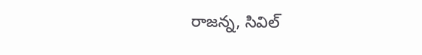రాజన్న, సివిల్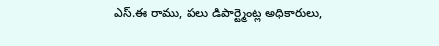ఎస్.ఈ రాము, పలు డిపార్ట్మెంట్ల అధికారులు,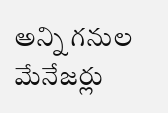అన్ని గనుల మేనేజర్లు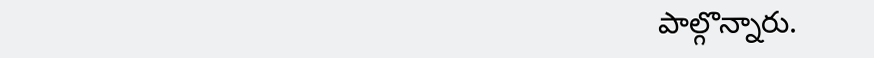పాల్గొన్నారు.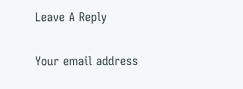Leave A Reply

Your email address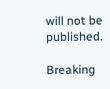will not be published.

Breaking